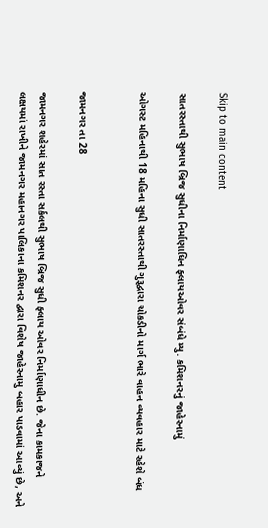Skip to main content

સાતરસ્તાથી સુભાષ બ્રિજ સુધીના નિર્માણાધિન ફ્લાયઓવર સંબંધે મ્યુ. કમિશનરનું જાહેરનામું

ઓગસ્ટ મહિનાથી 18 મહિના સુધી સાતરસ્તાથી ગુરૂદ્વારા ચોકડીનો માર્ગ ભારે વાહન વ્યવહાર માટે રહેશે બંધ


જામનગર તા 28

જામનગર શહેરમાં સાત રસ્તા સર્કલથી સુભાષ બ્રિજ સુધી ફ્લાય ઓવર નિર્માણાધીન છે. જેના કામકાજને લક્ષયમાં રાખીને જામનગર મહાનગર પાલિકાના કમિશનર દ્વારા વિશેષ જાહેરનામુ બહાર પાડવામાં આવ્યું છે, અને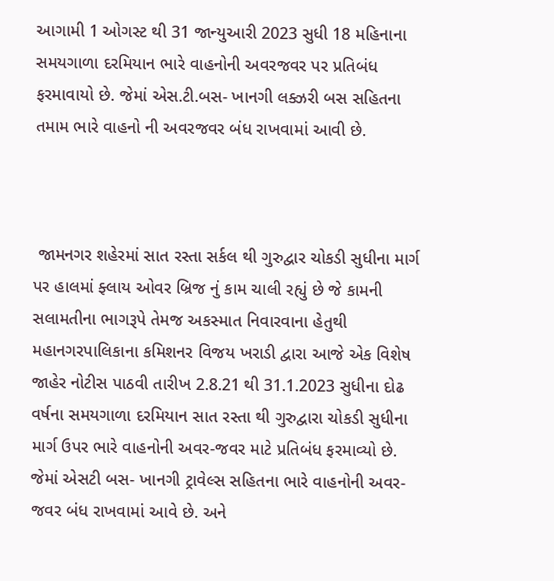આગામી 1 ઓગસ્ટ થી 31 જાન્યુઆરી 2023 સુધી 18 મહિનાના સમયગાળા દરમિયાન ભારે વાહનોની અવરજવર પર પ્રતિબંધ ફરમાવાયો છે. જેમાં એસ.ટી.બસ- ખાનગી લક્ઝરી બસ સહિતના તમામ ભારે વાહનો ની અવરજવર બંધ રાખવામાં આવી છે.



 જામનગર શહેરમાં સાત રસ્તા સર્કલ થી ગુરુદ્વાર ચોકડી સુધીના માર્ગ પર હાલમાં ફ્લાય ઓવર બ્રિજ નું કામ ચાલી રહ્યું છે જે કામની સલામતીના ભાગરૂપે તેમજ અકસ્માત નિવારવાના હેતુથી મહાનગરપાલિકાના કમિશનર વિજય ખરાડી દ્વારા આજે એક વિશેષ જાહેર નોટીસ પાઠવી તારીખ 2.8.21 થી 31.1.2023 સુધીના દોઢ વર્ષના સમયગાળા દરમિયાન સાત રસ્તા થી ગુરુદ્વારા ચોકડી સુધીના માર્ગ ઉપર ભારે વાહનોની અવર-જવર માટે પ્રતિબંધ ફરમાવ્યો છે. જેમાં એસટી બસ- ખાનગી ટ્રાવેલ્સ સહિતના ભારે વાહનોની અવર-જવર બંધ રાખવામાં આવે છે. અને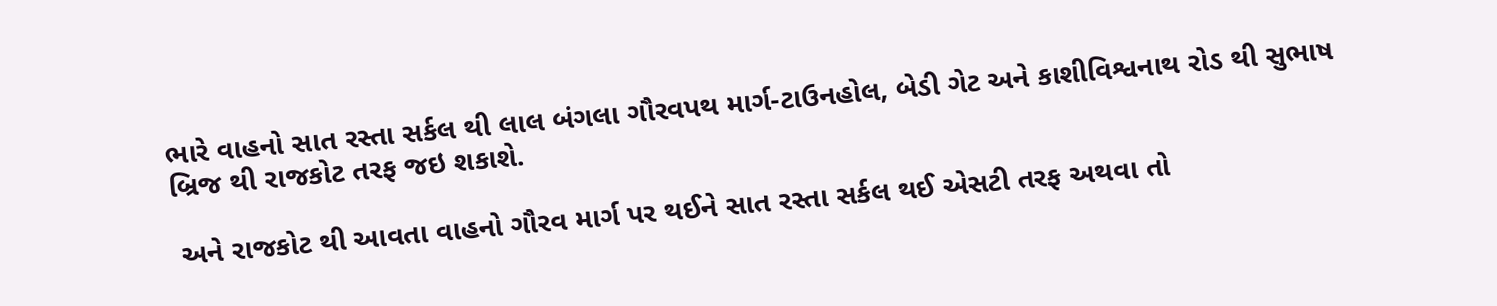ભારે વાહનો સાત રસ્તા સર્કલ થી લાલ બંગલા ગૌરવપથ માર્ગ-ટાઉનહોલ, બેડી ગેટ અને કાશીવિશ્વનાથ રોડ થી સુભાષ બ્રિજ થી રાજકોટ તરફ જઇ શકાશે.

 અને રાજકોટ થી આવતા વાહનો ગૌરવ માર્ગ પર થઈને સાત રસ્તા સર્કલ થઈ એસટી તરફ અથવા તો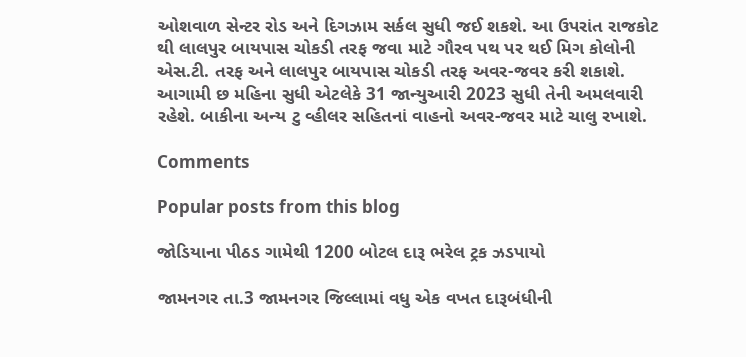ઓશવાળ સેન્ટર રોડ અને દિગઝામ સર્કલ સુધી જઈ શકશે. આ ઉપરાંત રાજકોટ થી લાલપુર બાયપાસ ચોકડી તરફ જવા માટે ગૌરવ પથ પર થઈ મિગ કોલોની એસ.ટી. તરફ અને લાલપુર બાયપાસ ચોકડી તરફ અવર-જવર કરી શકાશે. આગામી છ મહિના સુધી એટલેકે 31 જાન્યુઆરી 2023 સુધી તેની અમલવારી રહેશે. બાકીના અન્ય ટુ વ્હીલર સહિતનાં વાહનો અવર-જવર માટે ચાલુ રખાશે.

Comments

Popular posts from this blog

જોડિયાના પીઠડ ગામેથી 1200 બોટલ દારૂ ભરેલ ટ્રક ઝડપાયો

જામનગર તા.3 જામનગર જિલ્લામાં વધુ એક વખત દારૂબંધીની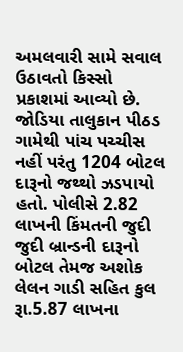અમલવારી સામે સવાલ ઉઠાવતો કિસ્સો પ્રકાશમાં આવ્યો છે. જોડિયા તાલુકાન પીઠડ ગામેથી પાંચ પચ્ચીસ નહીં પરંતુ 1204 બોટલ દારૂનો જથ્થો ઝડપાયો હતો. પોલીસે 2.82 લાખની કિંમતની જુદી જુદી બ્રાન્ડની દારૂનો બોટલ તેમજ અશોક લેલન ગાડી સહિત કુલ રૂા.5.87 લાખના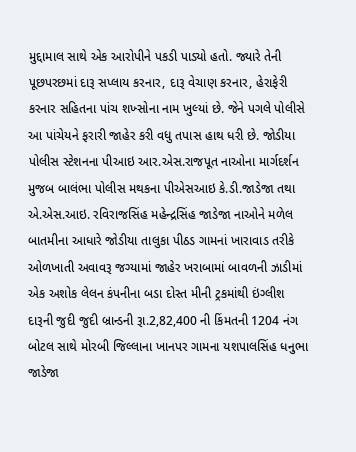મુદ્દામાલ સાથે એક આરોપીને પકડી પાડ્યો હતો. જ્યારે તેની પૂછપરછમાં દારૂ સપ્લાય કરનાર, દારૂ વેચાણ કરનાર, હેરાફેરી કરનાર સહિતના પાંચ શખ્સોના નામ ખુલ્યાં છે. જેને પગલે પોલીસે આ પાંચેયને ફરારી જાહેર કરી વધુ તપાસ હાથ ધરી છે. જોડીયા પોલીસ સ્ટેશનના પીઆઇ આર.એસ.રાજપૂત નાઓના માર્ગદર્શન મુજબ બાલંભા પોલીસ મથકના પીએસઆઇ કે.ડી.જાડેજા તથા એ.એસ.આઇ. રવિરાજસિંહ મહેન્દ્રસિંહ જાડેજા નાઓને મળેલ બાતમીના આધારે જોડીયા તાલુકા પીઠડ ગામનાં ખારાવાડ તરીકે ઓળખાતી અવાવરૂ જગ્યામાં જાહેર ખરાબામાં બાવળની ઝાડીમાં એક અશોક લેલન કંપનીના બડા દોસ્ત મીની ટ્રકમાંથી ઇંગ્લીશ દારૂની જુદી જુદી બ્રાન્ડની રૂા.2,82,400 ની કિંમતની 1204 નંગ બોટલ સાથે મોરબી જિલ્લાના ખાનપર ગામના યશપાલસિંહ ધનુભા જાડેજા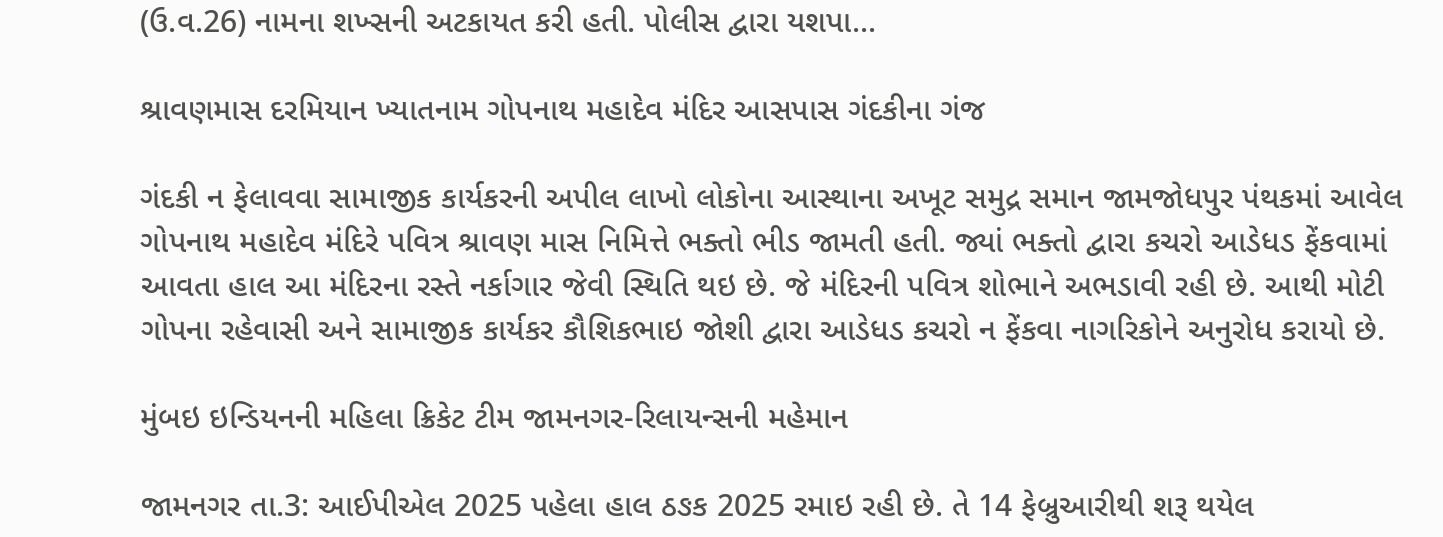(ઉ.વ.26) નામના શખ્સની અટકાયત કરી હતી. પોલીસ દ્વારા યશપા...

શ્રાવણમાસ દરમિયાન ખ્યાતનામ ગોપનાથ મહાદેવ મંદિર આસપાસ ગંદકીના ગંજ

ગંદકી ન ફેલાવવા સામાજીક કાર્યકરની અપીલ લાખો લોકોના આસ્થાના અખૂટ સમુદ્ર સમાન જામજોધપુર પંથકમાં આવેલ ગોપનાથ મહાદેવ મંદિરે પવિત્ર શ્રાવણ માસ નિમિત્તે ભક્તો ભીડ જામતી હતી. જ્યાં ભક્તો દ્વારા કચરો આડેધડ ફેંકવામાં આવતા હાલ આ મંદિરના રસ્તે નર્કાગાર જેવી સ્થિતિ થઇ છે. જે મંદિરની પવિત્ર શોભાને અભડાવી રહી છે. આથી મોટી ગોપના રહેવાસી અને સામાજીક કાર્યકર કૌશિકભાઇ જોશી દ્વારા આડેધડ કચરો ન ફેંકવા નાગરિકોને અનુરોધ કરાયો છે.

મુંબઇ ઇન્ડિયનની મહિલા ક્રિકેટ ટીમ જામનગર-રિલાયન્સની મહેમાન

જામનગર તા.3: આઈપીએલ 2025 પહેલા હાલ ઠઙક 2025 રમાઇ રહી છે. તે 14 ફેબ્રુઆરીથી શરૂ થયેલ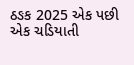ઠઙક 2025 એક પછી એક ચડિયાતી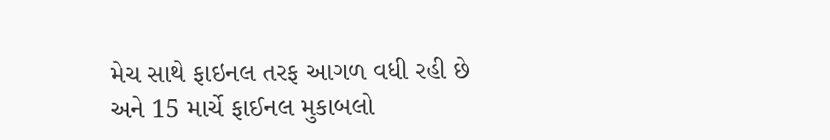મેચ સાથે ફાઇનલ તરફ આગળ વધી રહી છે અને 15 માર્ચે ફાઈનલ મુકાબલો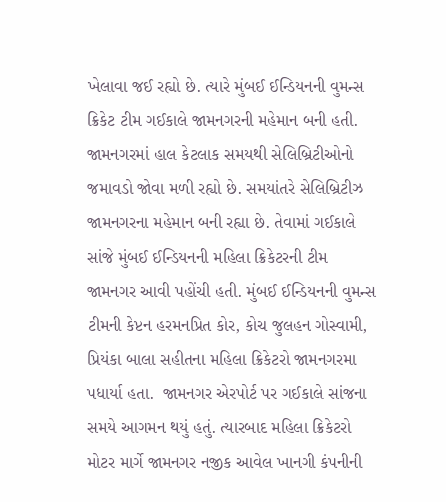ખેલાવા જઈ રહ્યો છે. ત્યારે મુંબઈ ઈન્ડિયનની વુમન્સ ક્રિકેટ ટીમ ગઈકાલે જામનગરની મહેમાન બની હતી. જામનગરમાં હાલ કેટલાક સમયથી સેલિબ્રિટીઓનો જમાવડો જોવા મળી રહ્યો છે. સમયાંતરે સેલિબ્રિટીઝ જામનગરના મહેમાન બની રહ્યા છે. તેવામાં ગઈકાલે સાંજે મુંબઈ ઈન્ડિયનની મહિલા ક્રિકેટરની ટીમ જામનગર આવી પહોંચી હતી. મુંબઈ ઈન્ડિયનની વુમન્સ ટીમની કેપ્ટન હરમનપ્રિત કોર, કોચ જુલહન ગોસ્વામી, પ્રિયંકા બાલા સહીતના મહિલા ક્રિકેટરો જામનગરમા પધાર્યા હતા.  જામનગર એરપોર્ટ પર ગઈકાલે સાંજના સમયે આગમન થયું હતું. ત્યારબાદ મહિલા ક્રિકેટરો મોટર માર્ગે જામનગર નજીક આવેલ ખાનગી કંપનીની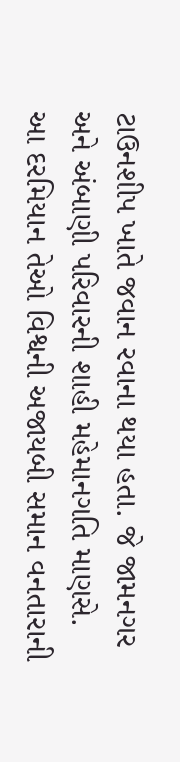ટાઉનશીપ ખાતે જવાન રવાના થયા હતા. જે જામનગર અને અંબાણી પરિવારની શાહી મહેમાનગતિ માણસે. આ દરમિયાન તેઓ વિશ્વની અજાયબી સમાન વનતારાની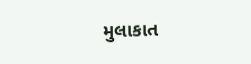મુલાકાત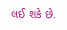લઈ શકે છે.